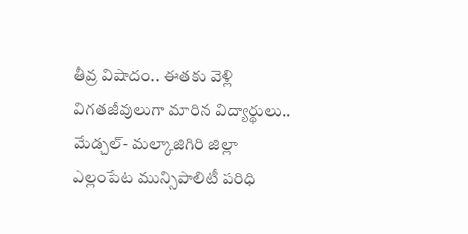తీవ్ర విషాదం.. ఈతకు వెళ్లి విగతజీవులుగా మారిన విద్యార్థులు..
మేడ్చల్- మల్కాజిగిరి జిల్లా ఎల్లంపేట మున్సిపాలిటీ పరిధి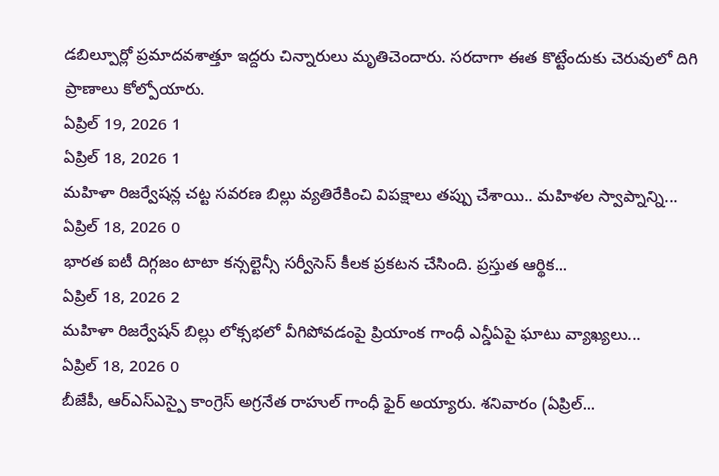డబిల్పూర్లో ప్రమాదవశాత్తూ ఇద్దరు చిన్నారులు మృతిచెందారు. సరదాగా ఈత కొట్టేందుకు చెరువులో దిగి ప్రాణాలు కోల్పోయారు.
ఏప్రిల్ 19, 2026 1
ఏప్రిల్ 18, 2026 1
మహిళా రిజర్వేషన్ల చట్ట సవరణ బిల్లు వ్యతిరేకించి విపక్షాలు తప్పు చేశాయి.. మహిళల స్వాప్నాన్ని...
ఏప్రిల్ 18, 2026 0
భారత ఐటీ దిగ్గజం టాటా కన్సల్టెన్సీ సర్వీసెస్ కీలక ప్రకటన చేసింది. ప్రస్తుత ఆర్థిక...
ఏప్రిల్ 18, 2026 2
మహిళా రిజర్వేషన్ బిల్లు లోక్సభలో వీగిపోవడంపై ప్రియాంక గాంధీ ఎన్డీఏపై ఘాటు వ్యాఖ్యలు...
ఏప్రిల్ 18, 2026 0
బీజేపీ, ఆర్ఎస్ఎస్పై కాంగ్రెస్ అగ్రనేత రాహుల్ గాంధీ ఫైర్ అయ్యారు. శనివారం (ఏప్రిల్...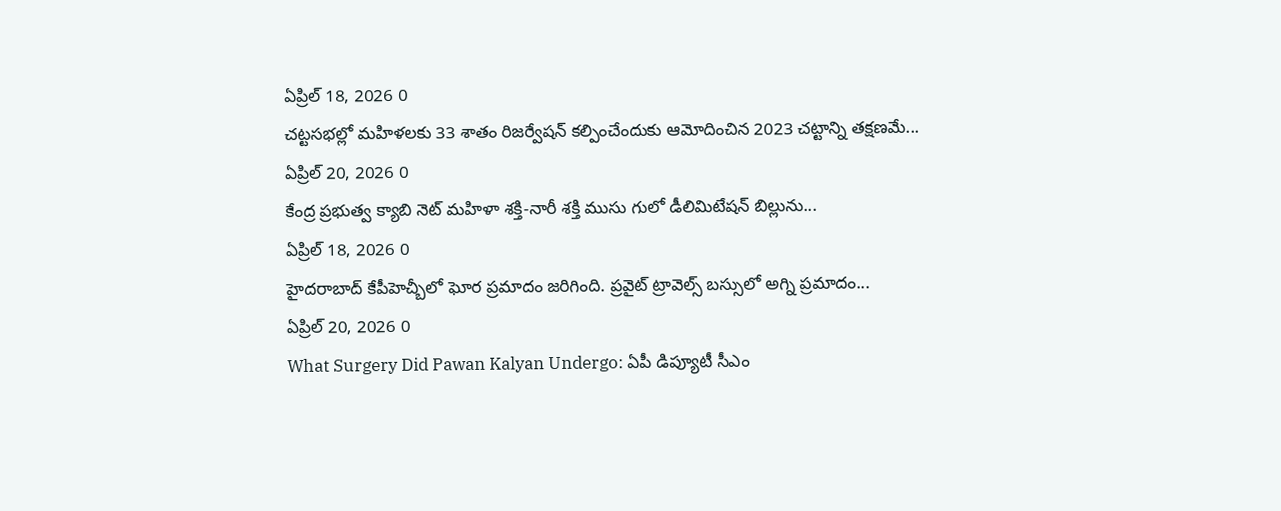ఏప్రిల్ 18, 2026 0
చట్టసభల్లో మహిళలకు 33 శాతం రిజర్వేషన్ కల్పించేందుకు ఆమోదించిన 2023 చట్టాన్ని తక్షణమే...
ఏప్రిల్ 20, 2026 0
కేంద్ర ప్రభుత్వ క్యాబి నెట్ మహిళా శక్తి-నారీ శక్తి ముసు గులో డీలిమిటేషన్ బిల్లును...
ఏప్రిల్ 18, 2026 0
హైదరాబాద్ కేపీహెచ్బీలో ఘోర ప్రమాదం జరిగింది. ప్రవైట్ ట్రావెల్స్ బస్సులో అగ్ని ప్రమాదం...
ఏప్రిల్ 20, 2026 0
What Surgery Did Pawan Kalyan Undergo: ఏపీ డిప్యూటీ సీఎం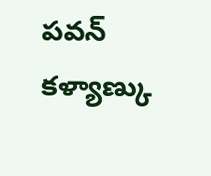పవన్ కళ్యాణ్కు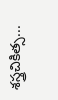శస్త్రచికిత్స...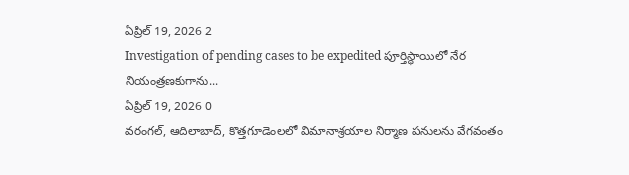ఏప్రిల్ 19, 2026 2
Investigation of pending cases to be expedited పూర్తిస్థాయిలో నేర నియంత్రణకుగాను...
ఏప్రిల్ 19, 2026 0
వరంగల్, ఆదిలాబాద్, కొత్తగూడెంలలో విమానాశ్రయాల నిర్మాణ పనులను వేగవంతం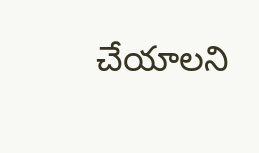చేయాలని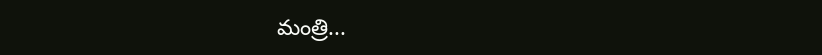మంత్రి...